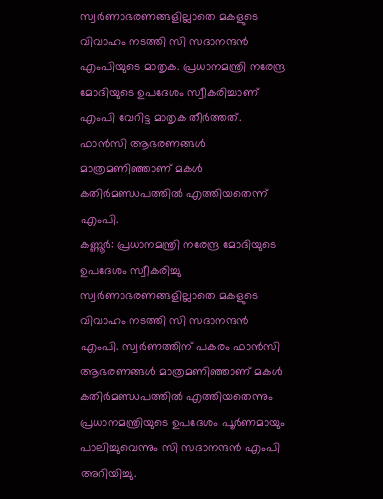സ്വർണാഭരണങ്ങളില്ലാതെ മകളുടെ വിവാഹം നടത്തി സി സദാനന്ദൻ എംപിയുടെ മാതൃക. പ്രധാനമന്ത്രി നരേന്ദ്ര മോദിയുടെ ഉപദേശം സ്വീകരിച്ചാണ് എംപി വേറിട്ട മാതൃക തീർത്തത്. ഫാൻസി ആഭരണങ്ങൾ മാത്രമണിഞ്ഞാണ് മകൾ കതിർമണ്ഡപത്തിൽ എത്തിയതെന്ന് എംപി.
കണ്ണൂർ: പ്രധാനമന്ത്രി നരേന്ദ്ര മോദിയുടെ ഉപദേശം സ്വീകരിച്ചു സ്വർണാഭരണങ്ങളില്ലാതെ മകളുടെ വിവാഹം നടത്തി സി സദാനന്ദൻ എംപി. സ്വർണത്തിന് പകരം ഫാൻസി ആഭരണങ്ങൾ മാത്രമണിഞ്ഞാണ് മകൾ കതിർമണ്ഡപത്തിൽ എത്തിയതെന്നും പ്രധാനമന്ത്രിയുടെ ഉപദേശം പൂർണമായും പാലിച്ചുവെന്നും സി സദാനന്ദൻ എംപി അറിയിച്ചു.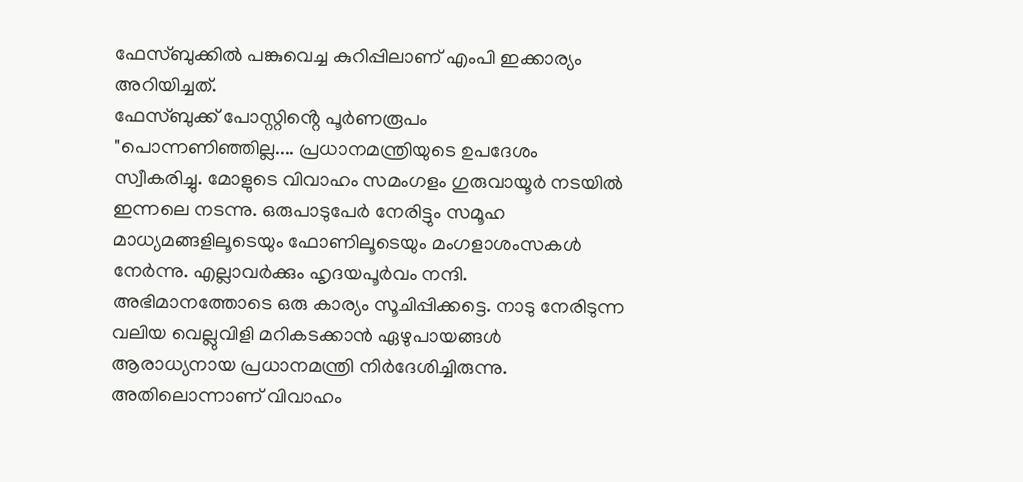ഫേസ്ബുക്കിൽ പങ്കുവെച്ച കുറിപ്പിലാണ് എംപി ഇക്കാര്യം അറിയിച്ചത്.
ഫേസ്ബുക്ക് പോസ്റ്റിൻ്റെ പൂർണരൂപം
"പൊന്നണിഞ്ഞില്ല.... പ്രധാനമന്ത്രിയുടെ ഉപദേശം സ്വീകരിച്ചു. മോളുടെ വിവാഹം സമംഗളം ഗുരുവായൂർ നടയിൽ ഇന്നലെ നടന്നു. ഒരുപാടുപേർ നേരിട്ടും സമൂഹ മാധ്യമങ്ങളിലൂടെയും ഫോണിലൂടെയും മംഗളാശംസകൾ നേർന്നു. എല്ലാവർക്കും ഹൃദയപൂർവം നന്ദി. അഭിമാനത്തോടെ ഒരു കാര്യം സൂചിപ്പിക്കട്ടെ. നാടു നേരിടുന്ന വലിയ വെല്ലുവിളി മറികടക്കാൻ ഏഴുപായങ്ങൾ ആരാധ്യനായ പ്രധാനമന്ത്രി നിർദേശിച്ചിരുന്നു. അതിലൊന്നാണ് വിവാഹം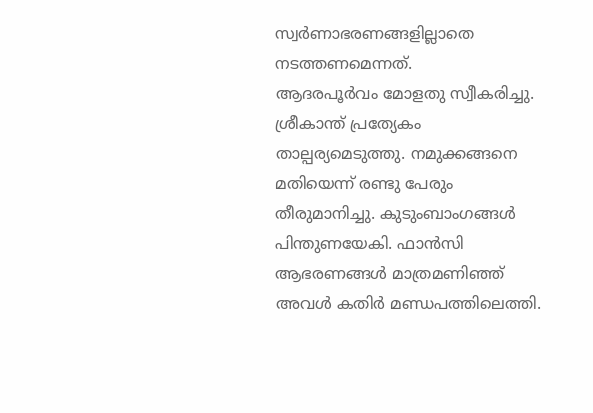സ്വർണാഭരണങ്ങളില്ലാതെ നടത്തണമെന്നത്.
ആദരപൂർവം മോളതു സ്വീകരിച്ചു. ശ്രീകാന്ത് പ്രത്യേകം താല്പര്യമെടുത്തു. നമുക്കങ്ങനെ മതിയെന്ന് രണ്ടു പേരും തീരുമാനിച്ചു. കുടുംബാംഗങ്ങൾ പിന്തുണയേകി. ഫാൻസി ആഭരണങ്ങൾ മാത്രമണിഞ്ഞ് അവൾ കതിർ മണ്ഡപത്തിലെത്തി.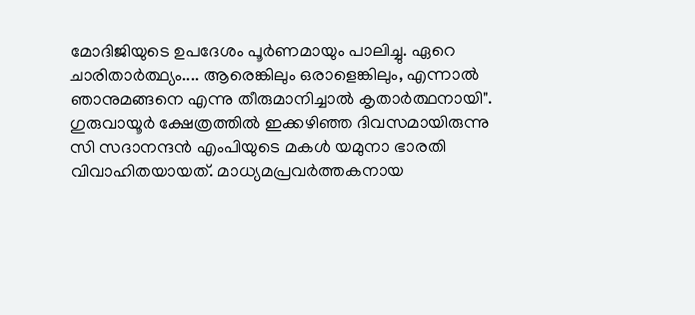മോദിജിയുടെ ഉപദേശം പൂർണമായും പാലിച്ചു. ഏറെ ചാരിതാർത്ഥ്യം.... ആരെങ്കിലും ഒരാളെങ്കിലും, എന്നാൽ ഞാനുമങ്ങനെ എന്നു തീരുമാനിച്ചാൽ കൃതാർത്ഥനായി".
ഗുരുവായൂർ ക്ഷേത്രത്തിൽ ഇക്കഴിഞ്ഞ ദിവസമായിരുന്നു സി സദാനന്ദൻ എംപിയുടെ മകൾ യമുനാ ഭാരതി വിവാഹിതയായത്. മാധ്യമപ്രവർത്തകനായ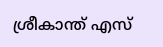ശ്രീകാന്ത് എസ്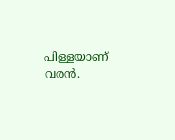പിള്ളയാണ് വരൻ.